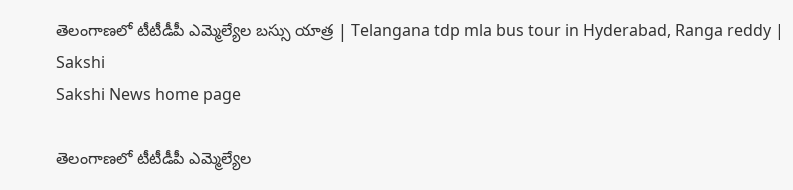తెలంగాణలో టీటీడీపీ ఎమ్మెల్యేల బస్సు యాత్ర | Telangana tdp mla bus tour in Hyderabad, Ranga reddy | Sakshi
Sakshi News home page

తెలంగాణలో టీటీడీపీ ఎమ్మెల్యేల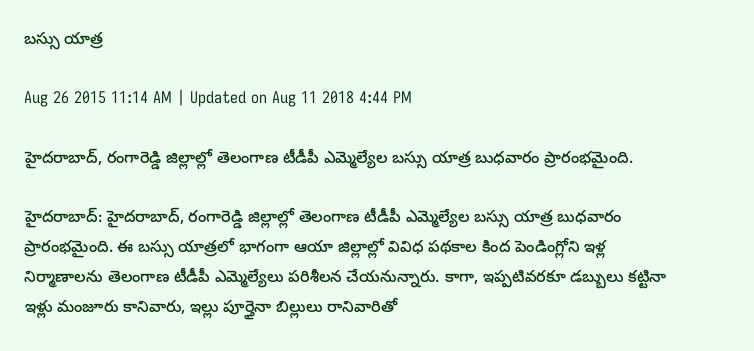బస్సు యాత్ర

Aug 26 2015 11:14 AM | Updated on Aug 11 2018 4:44 PM

హైదరాబాద్, రంగారెడ్డి జిల్లాల్లో తెలంగాణ టీడీపీ ఎమ్మెల్యేల బస్సు యాత్ర బుధవారం ప్రారంభమైంది.

హైదరాబాద్: హైదరాబాద్, రంగారెడ్డి జిల్లాల్లో తెలంగాణ టీడీపీ ఎమ్మెల్యేల బస్సు యాత్ర బుధవారం ప్రారంభమైంది. ఈ బస్సు యాత్రలో భాగంగా ఆయా జిల్లాల్లో వివిధ పథకాల కింద పెండింగ్లోని ఇళ్ల నిర్మాణాలను తెలంగాణ టీడీపీ ఎమ్మెల్యేలు పరిశీలన చేయనున్నారు. కాగా, ఇప్పటివరకూ డబ్బులు కట్టినా ఇళ్లు మంజూరు కానివారు, ఇల్లు పూర్తైనా బిల్లులు రానివారితో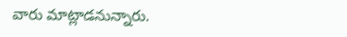వారు మాట్లాడనున్నారు.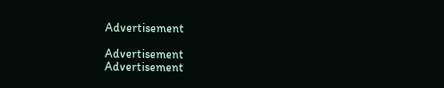Advertisement

Advertisement
Advertisement